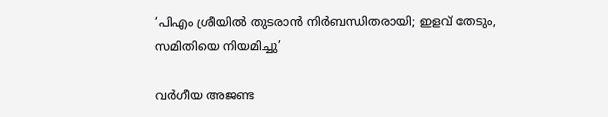‘പിഎം ശ്രീയിൽ തുടരാൻ നിർബന്ധിതരായി; ഇളവ് തേടും, സമിതിയെ നിയമിച്ചു’

വർഗീയ അജണ്ട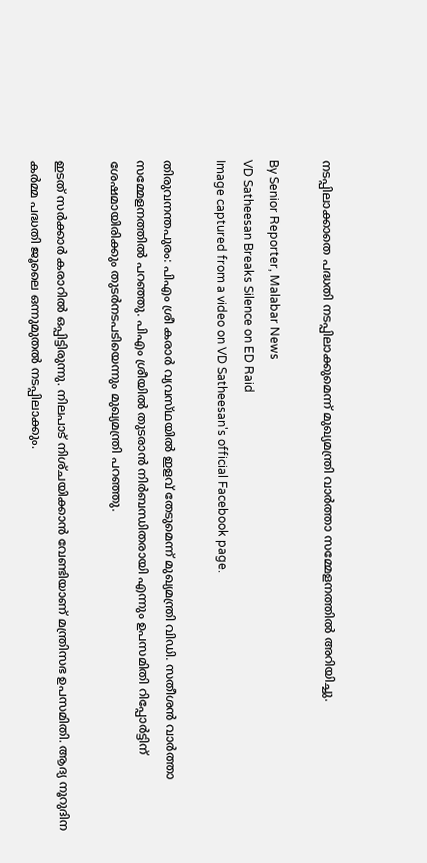നടപ്പിലാക്കാതെ പദ്ധതി നടപ്പിലാക്കുമെന്ന് മുഖ്യമന്ത്രി വാർത്താ സമ്മേളനത്തിൽ അറിയിച്ചു.

By Senior Reporter, Malabar News
VD Satheesan Breaks Silence on ED Raid
Image captured from a video on VD Satheesan's official Facebook page.

തിരുവനന്തപുരം: പിഎം ശ്രീ കരാർ വ്യവസ്‌ഥയിൽ ഇളവ് തേടുമെന്ന് മുഖ്യമന്ത്രി വിഡി. സതീശൻ വാർത്താ സമ്മേളനത്തിൽ പറഞ്ഞു. പിഎം ശ്രീയിൽ തുടരാൻ നിർബന്ധിതരായി എന്നും ഉപസമിതി റിപ്പോർട്ടിന് ശേഷമായിരിക്കും തുടർനടപടിയെന്നും മുഖ്യമന്ത്രി പറഞ്ഞു.

ഇടത് സർക്കാർ കരാറിൽ ഒപ്പിട്ടിരുന്നു. നിലപാട് നിശ്‌ചയിക്കാൻ വേണ്ടിയാണ് മന്ത്രിസഭ ഉപസമിതി. ആദ്യ നൂറുദിന കർമ്മ പദ്ധതി ജൂലൈ ഒന്നുമുതൽ നടപ്പിലാക്കും.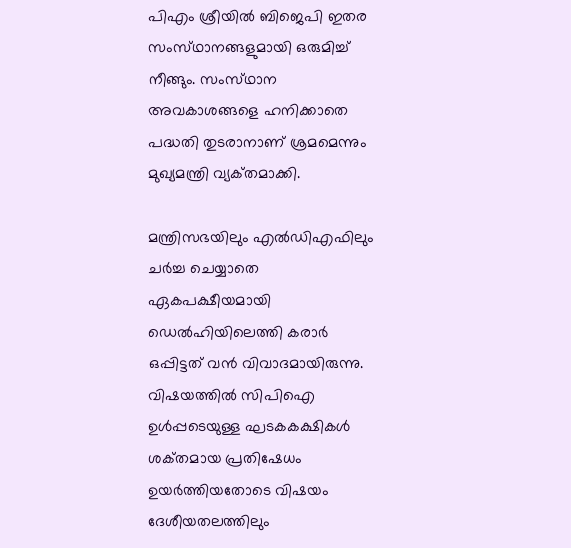പിഎം ശ്രീയിൽ ബിജെപി ഇതര സംസ്‌ഥാനങ്ങളുമായി ഒരുമിച്ച് നീങ്ങും. സംസ്‌ഥാന അവകാശങ്ങളെ ഹനിക്കാതെ പദ്ധതി തുടരാനാണ് ശ്രമമെന്നും മുഖ്യമന്ത്രി വ്യക്‌തമാക്കി.

മന്ത്രിസഭയിലും എൽഡിഎഫിലും ചർച്ച ചെയ്യാതെ ഏകപക്ഷീയമായി ഡെൽഹിയിലെത്തി കരാർ ഒപ്പിട്ടത് വൻ വിവാദമായിരുന്നു. വിഷയത്തിൽ സിപിഐ ഉൾപ്പടെയുള്ള ഘടകകക്ഷികൾ ശക്‌തമായ പ്രതിഷേധം ഉയർത്തിയതോടെ വിഷയം ദേശീയതലത്തിലും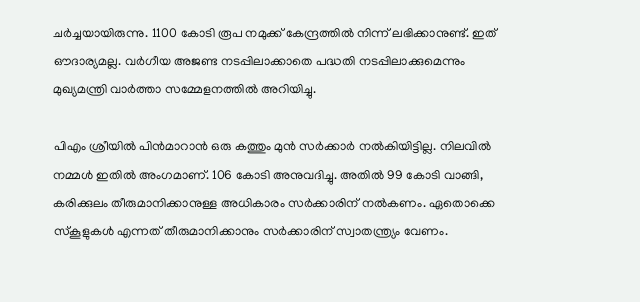ചർച്ചയായിരുന്നു. 1100 കോടി രൂപ നമുക്ക് കേന്ദ്രത്തിൽ നിന്ന് ലഭിക്കാനുണ്ട്. ഇത് ഔദാര്യമല്ല. വർഗീയ അജണ്ട നടപ്പിലാക്കാതെ പദ്ധതി നടപ്പിലാക്കുമെന്നും മുഖ്യമന്ത്രി വാർത്താ സമ്മേളനത്തിൽ അറിയിച്ചു.

പിഎം ശ്രീയിൽ പിൻമാറാൻ ഒരു കത്തും മുൻ സർക്കാർ നൽകിയിട്ടില്ല. നിലവിൽ നമ്മൾ ഇതിൽ അംഗമാണ്. 106 കോടി അനുവദിച്ചു. അതിൽ 99 കോടി വാങ്ങി, കരിക്കുലം തീരുമാനിക്കാനുള്ള അധികാരം സർക്കാരിന് നൽകണം. ഏതൊക്കെ സ്‌കൂളുകൾ എന്നത് തീരുമാനിക്കാനും സർക്കാരിന് സ്വാതന്ത്ര്യം വേണം.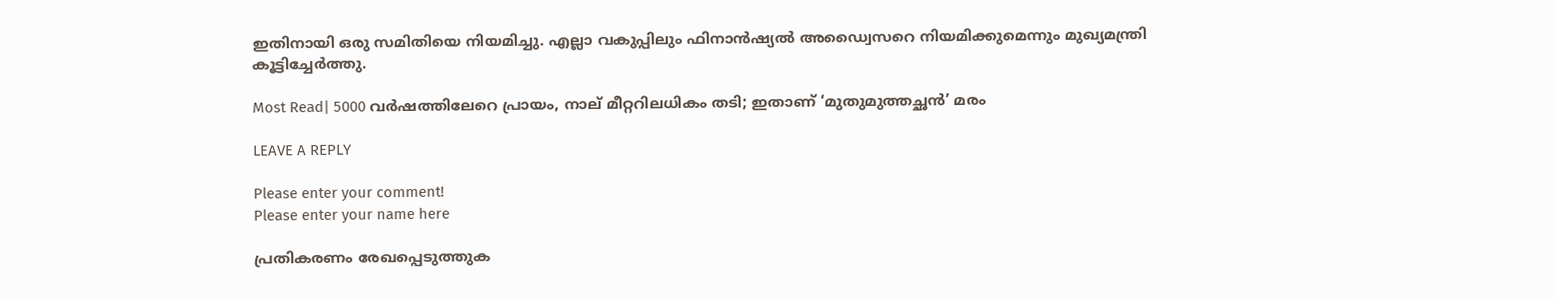ഇതിനായി ഒരു സമിതിയെ നിയമിച്ചു. എല്ലാ വകുപ്പിലും ഫിനാൻഷ്യൽ അഡ്വൈസറെ നിയമിക്കുമെന്നും മുഖ്യമന്ത്രി കൂട്ടിച്ചേർത്തു.

Most Read| 5000 വർഷത്തിലേറെ പ്രായം, നാല് മീറ്ററിലധികം തടി; ഇതാണ് ‘മുതുമുത്തച്ഛൻ’ മരം

LEAVE A REPLY

Please enter your comment!
Please enter your name here

പ്രതികരണം രേഖപ്പെടുത്തുക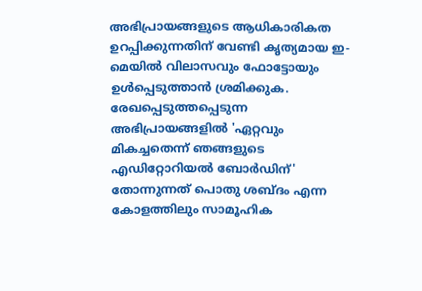അഭിപ്രായങ്ങളുടെ ആധികാരികത ഉറപ്പിക്കുന്നതിന് വേണ്ടി കൃത്യമായ ഇ-മെയിൽ വിലാസവും ഫോട്ടോയും ഉൾപ്പെടുത്താൻ ശ്രമിക്കുക. രേഖപ്പെടുത്തപ്പെടുന്ന അഭിപ്രായങ്ങളിൽ 'ഏറ്റവും മികച്ചതെന്ന് ഞങ്ങളുടെ എഡിറ്റോറിയൽ ബോർഡിന്' തോന്നുന്നത് പൊതു ശബ്‌ദം എന്ന കോളത്തിലും സാമൂഹിക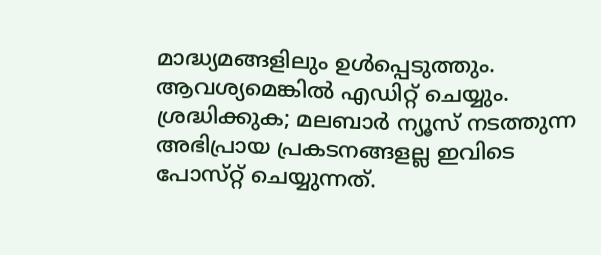മാദ്ധ്യമങ്ങളിലും ഉൾപ്പെടുത്തും. ആവശ്യമെങ്കിൽ എഡിറ്റ് ചെയ്യും. ശ്രദ്ധിക്കുക; മലബാർ ന്യൂസ് നടത്തുന്ന അഭിപ്രായ പ്രകടനങ്ങളല്ല ഇവിടെ പോസ്‌റ്റ് ചെയ്യുന്നത്.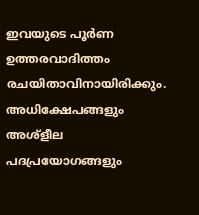ഇവയുടെ പൂർണ ഉത്തരവാദിത്തം രചയിതാവിനായിരിക്കും. അധിക്ഷേപങ്ങളും അശ്‌ളീല പദപ്രയോഗങ്ങളും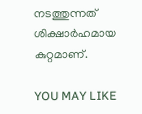നടത്തുന്നത് ശിക്ഷാർഹമായ കുറ്റമാണ്.

YOU MAY LIKE